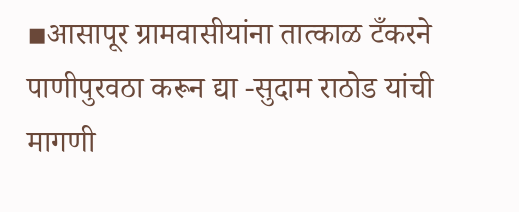▪आसापूर ग्रामवासीयांना तात्काळ टँकरने पाणीपुरवठा करून द्या -सुदाम राठोड यांची मागणी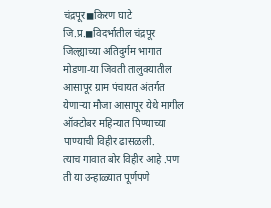चंद्रपूर◼किरण घाटे जि.प्र.◼विदर्भातील चंद्रपूर जिल्ह्याच्या अतिदुर्गम भागात मोडणा-या जिवती तालुक्यातील आसापूर ग्राम पंचायत अंतर्गत येणाऱ्या मौजा आसापूर येथे मागील ऑक्टोबर महिन्यात पिण्याच्या पाण्याची विहीर ढासळली.
त्याच गावात बोर विहीर आहे .पण ती या उन्हाळ्यात पूर्णपणे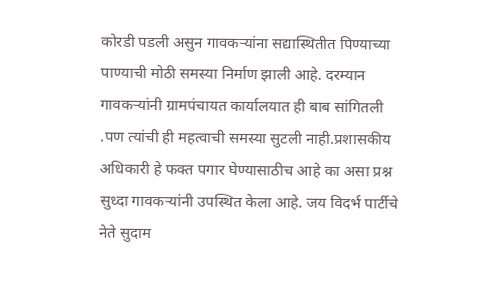कोरडी पडली असुन गावकऱ्यांना सद्यास्थितीत पिण्याच्या पाण्याची मोठी समस्या निर्माण झाली आहे. दरम्यान गावकऱ्यांनी ग्रामपंचायत कार्यालयात ही बाब सांगितली .पण त्यांची ही महत्वाची समस्या सुटली नाही.प्रशासकीय अधिकारी हे फक्त पगार घेण्यासाठीच आहे का असा प्रश्न सुध्दा गावकऱ्यांनी उपस्थित केला आहे. जय विदर्भ पार्टीचे नेते सुदाम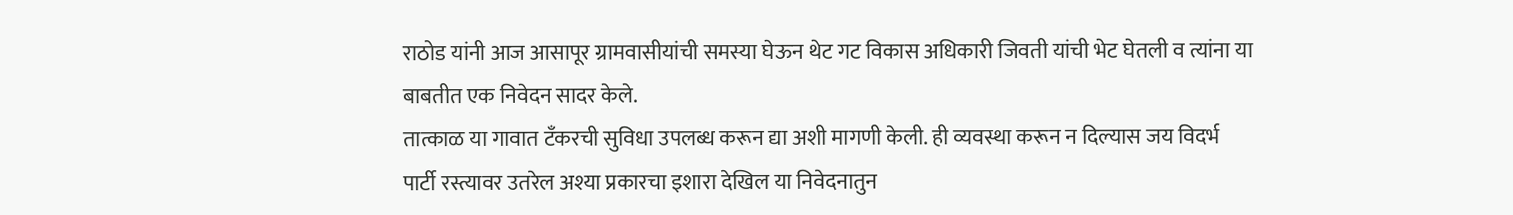राठोड यांनी आज आसापूर ग्रामवासीयांची समस्या घेऊन थेट गट विकास अधिकारी जिवती यांची भेट घेतली व त्यांना या बाबतीत एक निवेदन सादर केले.
तात्काळ या गावात टँकरची सुविधा उपलब्ध करून द्या अशी मागणी केली. ही व्यवस्था करून न दिल्यास जय विदर्भ पार्टी रस्त्यावर उतरेल अश्या प्रकारचा इशारा देखिल या निवेदनातुन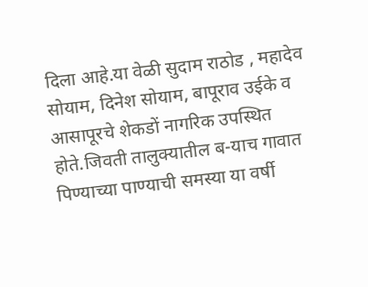दिला आहे.या वेळी सुदाम राठोड , महादेव सोयाम, दिनेश सोयाम, बापूराव उईके व आसापूरचे शेकडों नागरिक उपस्थित होते.जिवती तालुक्यातील ब-याच गावात पिण्याच्या पाण्याची समस्या या वर्षी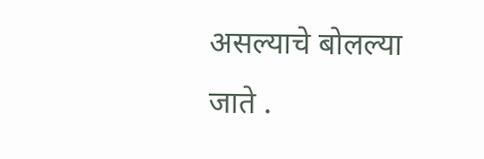असल्याचे बोलल्या जाते .